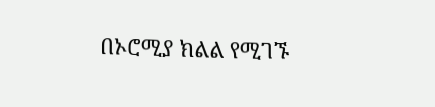በኦሮሚያ ክልል የሚገኙ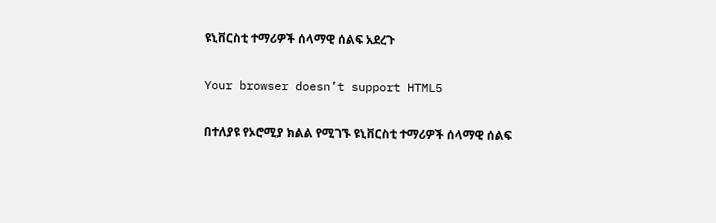ዩኒቨርስቲ ተማሪዎች ሰላማዊ ሰልፍ አደረጉ

Your browser doesn’t support HTML5

በተለያዩ የኦሮሚያ ክልል የሚገኙ ዩኒቨርስቲ ተማሪዎች ሰላማዊ ሰልፍ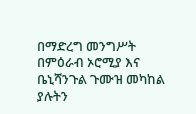በማድረግ መንግሥት በምዕራብ ኦሮሚያ እና ቤኒሻንጉል ጉሙዝ መካከል ያሉትን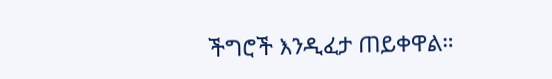ችግሮች እንዲፈታ ጠይቀዋል።